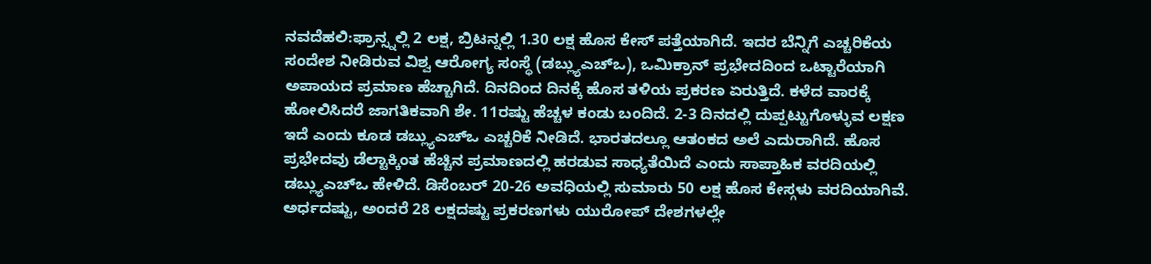ನವದೆಹಲಿ:ಫ್ರಾನ್ಸ್ನಲ್ಲಿ 2 ಲಕ್ಷ, ಬ್ರಿಟನ್ನಲ್ಲಿ 1.30 ಲಕ್ಷ ಹೊಸ ಕೇಸ್ ಪತ್ತೆಯಾಗಿದೆ. ಇದರ ಬೆನ್ನಿಗೆ ಎಚ್ಚರಿಕೆಯ ಸಂದೇಶ ನೀಡಿರುವ ವಿಶ್ವ ಆರೋಗ್ಯ ಸಂಸ್ಥೆ (ಡಬ್ಲ್ಯುಎಚ್ಒ), ಒಮಿಕ್ರಾನ್ ಪ್ರಭೇದದಿಂದ ಒಟ್ಟಾರೆಯಾಗಿ ಅಪಾಯದ ಪ್ರಮಾಣ ಹೆಚ್ಚಾಗಿದೆ. ದಿನದಿಂದ ದಿನಕ್ಕೆ ಹೊಸ ತಳಿಯ ಪ್ರಕರಣ ಏರುತ್ತಿದೆ. ಕಳೆದ ವಾರಕ್ಕೆ ಹೋಲಿಸಿದರೆ ಜಾಗತಿಕವಾಗಿ ಶೇ. 11ರಷ್ಟು ಹೆಚ್ಚಳ ಕಂಡು ಬಂದಿದೆ. 2-3 ದಿನದಲ್ಲಿ ದುಪ್ಪಟ್ಟುಗೊಳ್ಳುವ ಲಕ್ಷಣ ಇದೆ ಎಂದು ಕೂಡ ಡಬ್ಲ್ಯುಎಚ್ಒ ಎಚ್ಚರಿಕೆ ನೀಡಿದೆ. ಭಾರತದಲ್ಲೂ ಆತಂಕದ ಅಲೆ ಎದುರಾಗಿದೆ. ಹೊಸ ಪ್ರಭೇದವು ಡೆಲ್ಟಾಕ್ಕಿಂತ ಹೆಚ್ಚಿನ ಪ್ರಮಾಣದಲ್ಲಿ ಹರಡುವ ಸಾಧ್ಯತೆಯಿದೆ ಎಂದು ಸಾಪ್ತಾಹಿಕ ವರದಿಯಲ್ಲಿ ಡಬ್ಲ್ಯುಎಚ್ಒ ಹೇಳಿದೆ. ಡಿಸೆಂಬರ್ 20-26 ಅವಧಿಯಲ್ಲಿ ಸುಮಾರು 50 ಲಕ್ಷ ಹೊಸ ಕೇಸ್ಗಳು ವರದಿಯಾಗಿವೆ. ಅರ್ಧದಷ್ಟು, ಅಂದರೆ 28 ಲಕ್ಷದಷ್ಟು ಪ್ರಕರಣಗಳು ಯುರೋಪ್ ದೇಶಗಳಲ್ಲೇ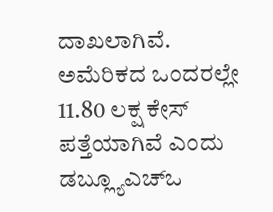ದಾಖಲಾಗಿವೆ. ಅಮೆರಿಕದ ಒಂದರಲ್ಲೇ 11.80 ಲಕ್ಷ ಕೇಸ್ ಪತ್ತೆಯಾಗಿವೆ ಎಂದು ಡಬ್ಲ್ಯೂಎಚ್ಒ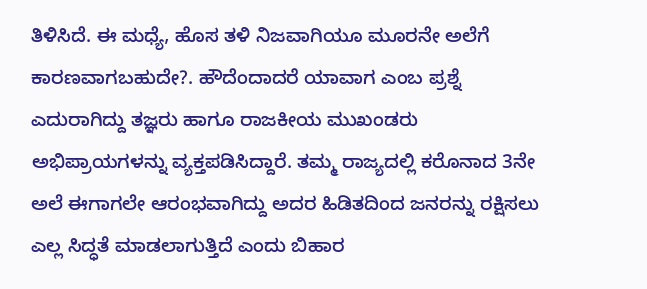ತಿಳಿಸಿದೆ. ಈ ಮಧ್ಯೆ, ಹೊಸ ತಳಿ ನಿಜವಾಗಿಯೂ ಮೂರನೇ ಅಲೆಗೆ ಕಾರಣವಾಗಬಹುದೇ?. ಹೌದೆಂದಾದರೆ ಯಾವಾಗ ಎಂಬ ಪ್ರಶ್ನೆ ಎದುರಾಗಿದ್ದು ತಜ್ಞರು ಹಾಗೂ ರಾಜಕೀಯ ಮುಖಂಡರು ಅಭಿಪ್ರಾಯಗಳನ್ನು ವ್ಯಕ್ತಪಡಿಸಿದ್ದಾರೆ. ತಮ್ಮ ರಾಜ್ಯದಲ್ಲಿ ಕರೊನಾದ 3ನೇ ಅಲೆ ಈಗಾಗಲೇ ಆರಂಭವಾಗಿದ್ದು ಅದರ ಹಿಡಿತದಿಂದ ಜನರನ್ನು ರಕ್ಷಿಸಲು ಎಲ್ಲ ಸಿದ್ಧತೆ ಮಾಡಲಾಗುತ್ತಿದೆ ಎಂದು ಬಿಹಾರ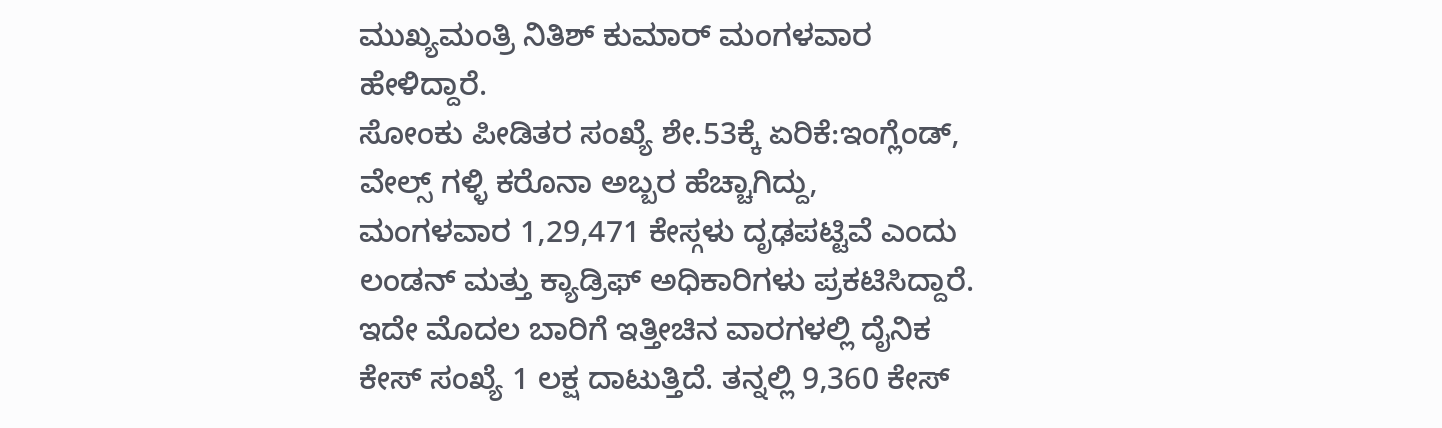ಮುಖ್ಯಮಂತ್ರಿ ನಿತಿಶ್ ಕುಮಾರ್ ಮಂಗಳವಾರ ಹೇಳಿದ್ದಾರೆ.
ಸೋಂಕು ಪೀಡಿತರ ಸಂಖ್ಯೆ ಶೇ.53ಕ್ಕೆ ಏರಿಕೆ:ಇಂಗ್ಲೆಂಡ್, ವೇಲ್ಸ್ ಗಳ್ಳಿ ಕರೊನಾ ಅಬ್ಬರ ಹೆಚ್ಚಾಗಿದ್ದು, ಮಂಗಳವಾರ 1,29,471 ಕೇಸ್ಗಳು ದೃಢಪಟ್ಟಿವೆ ಎಂದು ಲಂಡನ್ ಮತ್ತು ಕ್ಯಾಡ್ರಿಫ್ ಅಧಿಕಾರಿಗಳು ಪ್ರಕಟಿಸಿದ್ದಾರೆ. ಇದೇ ಮೊದಲ ಬಾರಿಗೆ ಇತ್ತೀಚಿನ ವಾರಗಳಲ್ಲಿ ದೈನಿಕ ಕೇಸ್ ಸಂಖ್ಯೆ 1 ಲಕ್ಷ ದಾಟುತ್ತಿದೆ. ತನ್ನಲ್ಲಿ 9,360 ಕೇಸ್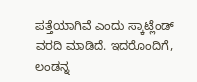ಪತ್ತೆಯಾಗಿವೆ ಎಂದು ಸ್ಕಾಟ್ಲೆಂಡ್ ವರದಿ ಮಾಡಿದೆ. ಇದರೊಂದಿಗೆ, ಲಂಡನ್ನ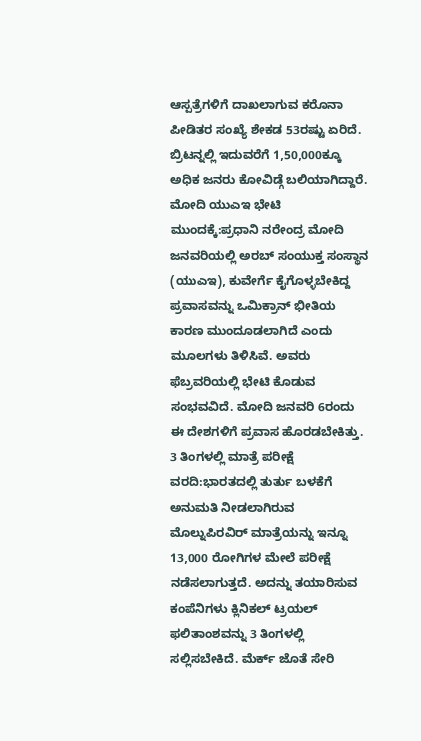ಆಸ್ಪತ್ರೆಗಳಿಗೆ ದಾಖಲಾಗುವ ಕರೊನಾ ಪೀಡಿತರ ಸಂಖ್ಯೆ ಶೇಕಡ 53ರಷ್ಟು ಏರಿದೆ. ಬ್ರಿಟನ್ನಲ್ಲಿ ಇದುವರೆಗೆ 1,50,000ಕ್ಕೂ ಅಧಿಕ ಜನರು ಕೋವಿಡ್ಗೆ ಬಲಿಯಾಗಿದ್ದಾರೆ.
ಮೋದಿ ಯುಎಇ ಭೇಟಿ ಮುಂದಕ್ಕೆ:ಪ್ರಧಾನಿ ನರೇಂದ್ರ ಮೋದಿ ಜನವರಿಯಲ್ಲಿ ಅರಬ್ ಸಂಯುಕ್ತ ಸಂಸ್ಥಾನ (ಯುಎಇ), ಕುವೇರ್ಗೆ ಕೈಗೊಳ್ಳಬೇಕಿದ್ದ ಪ್ರವಾಸವನ್ನು ಒಮಿಕ್ರಾನ್ ಭೀತಿಯ ಕಾರಣ ಮುಂದೂಡಲಾಗಿದೆ ಎಂದು ಮೂಲಗಳು ತಿಳಿಸಿವೆ. ಅವರು ಫೆಬ್ರವರಿಯಲ್ಲಿ ಭೇಟಿ ಕೊಡುವ ಸಂಭವವಿದೆ. ಮೋದಿ ಜನವರಿ 6ರಂದು ಈ ದೇಶಗಳಿಗೆ ಪ್ರವಾಸ ಹೊರಡಬೇಕಿತ್ತು.
3 ತಿಂಗಳಲ್ಲಿ ಮಾತ್ರೆ ಪರೀಕ್ಷೆ ವರದಿ:ಭಾರತದಲ್ಲಿ ತುರ್ತು ಬಳಕೆಗೆ ಅನುಮತಿ ನೀಡಲಾಗಿರುವ ಮೊಲ್ನುಪಿರವಿರ್ ಮಾತ್ರೆಯನ್ನು ಇನ್ನೂ 13,000 ರೋಗಿಗಳ ಮೇಲೆ ಪರೀಕ್ಷೆ ನಡೆಸಲಾಗುತ್ತದೆ. ಅದನ್ನು ತಯಾರಿಸುವ ಕಂಪೆನಿಗಳು ಕ್ಲಿನಿಕಲ್ ಟ್ರಯಲ್ ಫಲಿತಾಂಶವನ್ನು 3 ತಿಂಗಳಲ್ಲಿ ಸಲ್ಲಿಸಬೇಕಿದೆ. ಮೆರ್ಕ್ ಜೊತೆ ಸೇರಿ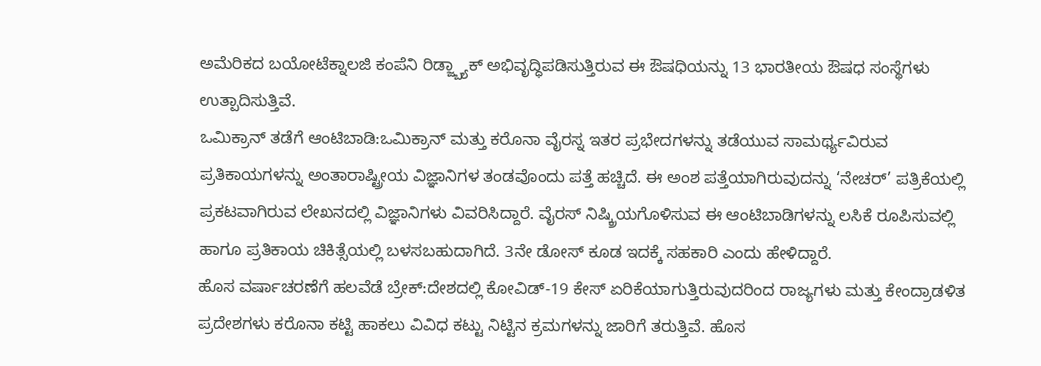ಅಮೆರಿಕದ ಬಯೋಟೆಕ್ನಾಲಜಿ ಕಂಪೆನಿ ರಿಡ್ಜ್ಬ್ಯಾಕ್ ಅಭಿವೃದ್ಧಿಪಡಿಸುತ್ತಿರುವ ಈ ಔಷಧಿಯನ್ನು 13 ಭಾರತೀಯ ಔಷಧ ಸಂಸ್ಥೆಗಳು ಉತ್ಪಾದಿಸುತ್ತಿವೆ.
ಒಮಿಕ್ರಾನ್ ತಡೆಗೆ ಆಂಟಿಬಾಡಿ:ಒಮಿಕ್ರಾನ್ ಮತ್ತು ಕರೊನಾ ವೈರಸ್ನ ಇತರ ಪ್ರಭೇದಗಳನ್ನು ತಡೆಯುವ ಸಾಮರ್ಥ್ಯವಿರುವ ಪ್ರತಿಕಾಯಗಳನ್ನು ಅಂತಾರಾಷ್ಟ್ರೀಯ ವಿಜ್ಞಾನಿಗಳ ತಂಡವೊಂದು ಪತ್ತೆ ಹಚ್ಚಿದೆ. ಈ ಅಂಶ ಪತ್ತೆಯಾಗಿರುವುದನ್ನು ‘ನೇಚರ್’ ಪತ್ರಿಕೆಯಲ್ಲಿ ಪ್ರಕಟವಾಗಿರುವ ಲೇಖನದಲ್ಲಿ ವಿಜ್ಞಾನಿಗಳು ವಿವರಿಸಿದ್ದಾರೆ. ವೈರಸ್ ನಿಷ್ಕ್ರಿಯಗೊಳಿಸುವ ಈ ಆಂಟಿಬಾಡಿಗಳನ್ನು ಲಸಿಕೆ ರೂಪಿಸುವಲ್ಲಿ ಹಾಗೂ ಪ್ರತಿಕಾಯ ಚಿಕಿತ್ಸೆಯಲ್ಲಿ ಬಳಸಬಹುದಾಗಿದೆ. 3ನೇ ಡೋಸ್ ಕೂಡ ಇದಕ್ಕೆ ಸಹಕಾರಿ ಎಂದು ಹೇಳಿದ್ದಾರೆ.
ಹೊಸ ವರ್ಷಾಚರಣೆಗೆ ಹಲವೆಡೆ ಬ್ರೇಕ್:ದೇಶದಲ್ಲಿ ಕೋವಿಡ್-19 ಕೇಸ್ ಏರಿಕೆಯಾಗುತ್ತಿರುವುದರಿಂದ ರಾಜ್ಯಗಳು ಮತ್ತು ಕೇಂದ್ರಾಡಳಿತ ಪ್ರದೇಶಗಳು ಕರೊನಾ ಕಟ್ಟಿ ಹಾಕಲು ವಿವಿಧ ಕಟ್ಟು ನಿಟ್ಟಿನ ಕ್ರಮಗಳನ್ನು ಜಾರಿಗೆ ತರುತ್ತಿವೆ. ಹೊಸ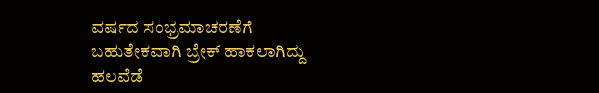ವರ್ಷದ ಸಂಭ್ರಮಾಚರಣೆಗೆ ಬಹುತೇಕವಾಗಿ ಬ್ರೇಕ್ ಹಾಕಲಾಗಿದ್ದು ಹಲವೆಡೆ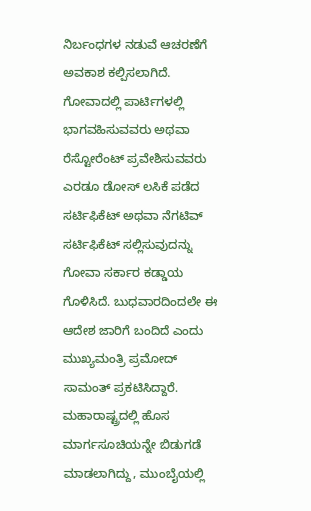ನಿರ್ಬಂಧಗಳ ನಡುವೆ ಆಚರಣೆಗೆ ಅವಕಾಶ ಕಲ್ಪಿಸಲಾಗಿದೆ. ಗೋವಾದಲ್ಲಿ ಪಾರ್ಟಿಗಳಲ್ಲಿ ಭಾಗವಹಿಸುವವರು ಅಥವಾ ರೆಸ್ಟೋರೆಂಟ್ ಪ್ರವೇಶಿಸುವವರು ಎರಡೂ ಡೋಸ್ ಲಸಿಕೆ ಪಡೆದ ಸರ್ಟಿಫಿಕೆಟ್ ಅಥವಾ ನೆಗಟಿವ್ ಸರ್ಟಿಫಿಕೆಟ್ ಸಲ್ಲಿಸುವುದನ್ನು ಗೋವಾ ಸರ್ಕಾರ ಕಡ್ಡಾಯ ಗೊಳಿಸಿದೆ. ಬುಧವಾರದಿಂದಲೇ ಈ ಆದೇಶ ಜಾರಿಗೆ ಬಂದಿದೆ ಎಂದು ಮುಖ್ಯಮಂತ್ರಿ ಪ್ರಮೋದ್ ಸಾಮಂತ್ ಪ್ರಕಟಿಸಿದ್ದಾರೆ.
ಮಹಾರಾಷ್ಟ್ರದಲ್ಲಿ ಹೊಸ ಮಾರ್ಗಸೂಚಿಯನ್ನೇ ಬಿಡುಗಡೆ ಮಾಡಲಾಗಿದ್ದು, ಮುಂಬೈಯಲ್ಲಿ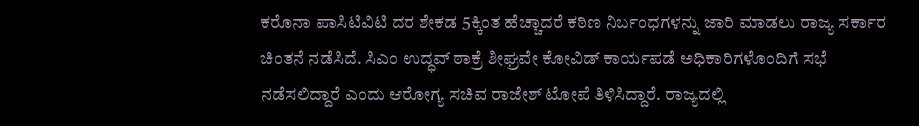ಕರೊನಾ ಪಾಸಿಟಿವಿಟಿ ದರ ಶೇಕಡ 5ಕ್ಕಿಂತ ಹೆಚ್ಚಾದರೆ ಕಠಿಣ ನಿರ್ಬಂಧಗಳನ್ನು ಜಾರಿ ಮಾಡಲು ರಾಜ್ಯ ಸರ್ಕಾರ ಚಿಂತನೆ ನಡೆಸಿದೆ. ಸಿಎಂ ಉದ್ಧವ್ ಠಾಕ್ರೆ ಶೀಘ್ರವೇ ಕೋವಿಡ್ ಕಾರ್ಯಪಡೆ ಅಧಿಕಾರಿಗಳೊಂದಿಗೆ ಸಭೆ ನಡೆಸಲಿದ್ದಾರೆ ಎಂದು ಆರೋಗ್ಯ ಸಚಿವ ರಾಜೇಶ್ ಟೋಪೆ ತಿಳಿಸಿದ್ದಾರೆ. ರಾಜ್ಯದಲ್ಲಿ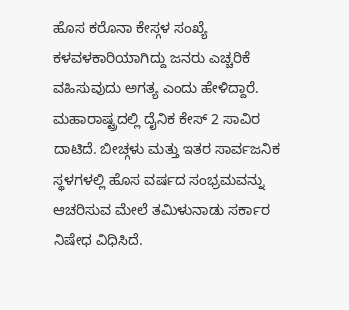ಹೊಸ ಕರೊನಾ ಕೇಸ್ಗಳ ಸಂಖ್ಯೆ ಕಳವಳಕಾರಿಯಾಗಿದ್ದು ಜನರು ಎಚ್ಚರಿಕೆ ವಹಿಸುವುದು ಅಗತ್ಯ ಎಂದು ಹೇಳಿದ್ದಾರೆ. ಮಹಾರಾಷ್ಟ್ರದಲ್ಲಿ ದೈನಿಕ ಕೇಸ್ 2 ಸಾವಿರ ದಾಟಿದೆ. ಬೀಚ್ಗಳು ಮತ್ತು ಇತರ ಸಾರ್ವಜನಿಕ ಸ್ಥಳಗಳಲ್ಲಿ ಹೊಸ ವರ್ಷದ ಸಂಭ್ರಮವನ್ನು ಆಚರಿಸುವ ಮೇಲೆ ತಮಿಳುನಾಡು ಸರ್ಕಾರ ನಿಷೇಧ ವಿಧಿಸಿದೆ.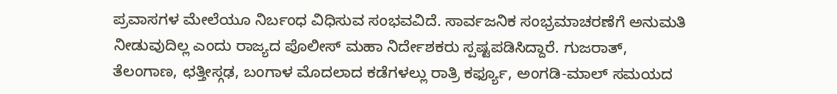ಪ್ರವಾಸಗಳ ಮೇಲೆಯೂ ನಿರ್ಬಂಧ ವಿಧಿಸುವ ಸಂಭವವಿದೆ. ಸಾರ್ವಜನಿಕ ಸಂಭ್ರಮಾಚರಣೆಗೆ ಅನುಮತಿ ನೀಡುವುದಿಲ್ಲ ಎಂದು ರಾಜ್ಯದ ಪೊಲೀಸ್ ಮಹಾ ನಿರ್ದೇಶಕರು ಸ್ಪಷ್ಟಪಡಿಸಿದ್ದಾರೆ. ಗುಜರಾತ್, ತೆಲಂಗಾಣ, ಛತ್ತೀಸ್ಗಢ, ಬಂಗಾಳ ಮೊದಲಾದ ಕಡೆಗಳಲ್ಲು ರಾತ್ರಿ ಕರ್ಫ್ಯೂ, ಅಂಗಡಿ-ಮಾಲ್ ಸಮಯದ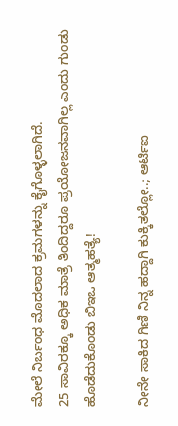ಮೇಲೆ ನಿರ್ಬಂಧ ಮೊದಲಾದ ಕ್ರಮಗಳನ್ನು ಕೈಗೊಳ್ಳಲಾಗಿದೆ.
25 ಸಾವಿರಕ್ಕೂ ಅಧಿಕ ಮಾತ್ರೆ ತಿಂದಿದ್ದರೂ ಪ್ರಯೋಜನವಾಗಿಲ್ಲ ಎಂದು ಗುಂಡು ಹೊಡೆದುಕೊಂಡು ಬಿಇಒ ಆತ್ಮಹತ್ಯೆ!

ನೀನೇ ಸಾಕಿದ ಗಿಣಿ ನಿನ್ನ ಹದ್ದಾಗಿ ಕುಕ್ಕಿತಲ್ಲೋ..; ಆರ್ಟಿಐ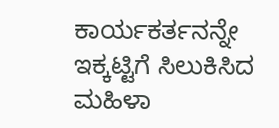ಕಾರ್ಯಕರ್ತನನ್ನೇ ಇಕ್ಕಟ್ಟಿಗೆ ಸಿಲುಕಿಸಿದ ಮಹಿಳಾ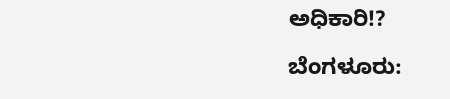ಅಧಿಕಾರಿ!?

ಬೆಂಗಳೂರು: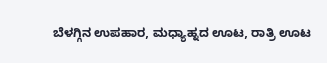ಬೆಳಗ್ಗಿನ ಉಪಹಾರ, ಮಧ್ಯಾಹ್ನದ ಊಟ, ರಾತ್ರಿ ಊಟ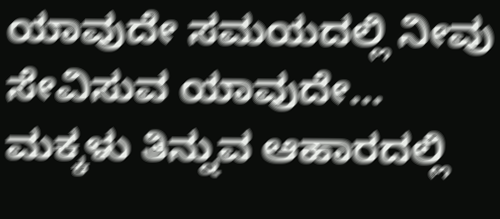ಯಾವುದೇ ಸಮಯದಲ್ಲಿ ನೀವು ಸೇವಿಸುವ ಯಾವುದೇ…
ಮಕ್ಕಳು ತಿನ್ನುವ ಆಹಾರದಲ್ಲಿ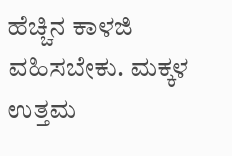ಹೆಚ್ಚಿನ ಕಾಳಜಿ ವಹಿಸಬೇಕು. ಮಕ್ಕಳ ಉತ್ತಮ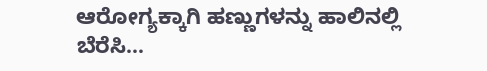ಆರೋಗ್ಯಕ್ಕಾಗಿ ಹಣ್ಣುಗಳನ್ನು ಹಾಲಿನಲ್ಲಿ ಬೆರೆಸಿ…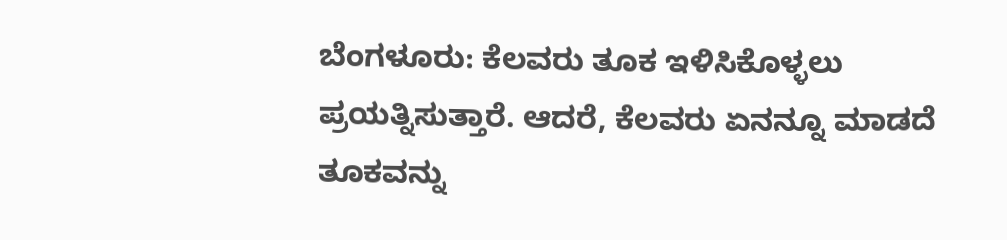ಬೆಂಗಳೂರು: ಕೆಲವರು ತೂಕ ಇಳಿಸಿಕೊಳ್ಳಲು ಪ್ರಯತ್ನಿಸುತ್ತಾರೆ. ಆದರೆ, ಕೆಲವರು ಏನನ್ನೂ ಮಾಡದೆ ತೂಕವನ್ನು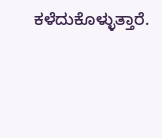ಕಳೆದುಕೊಳ್ಳುತ್ತಾರೆ.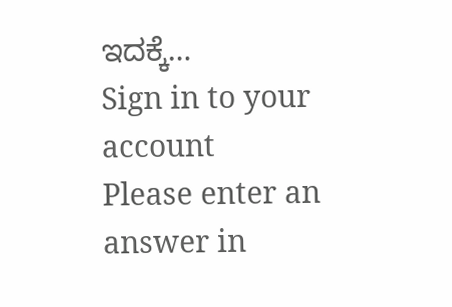ಇದಕ್ಕೆ…
Sign in to your account
Please enter an answer in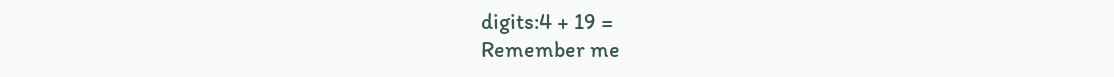digits:4 + 19 =
Remember me